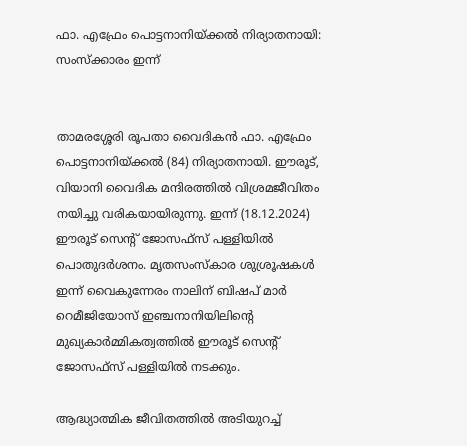ഫാ. എഫ്രേം പൊട്ടനാനിയ്ക്കല്‍ നിര്യാതനായി: സംസ്‌ക്കാരം ഇന്ന്


താമരശ്ശേരി രൂപതാ വൈദികന്‍ ഫാ. എഫ്രേം പൊട്ടനാനിയ്ക്കല്‍ (84) നിര്യാതനായി. ഈരൂട്, വിയാനി വൈദിക മന്ദിരത്തില്‍ വിശ്രമജീവിതം നയിച്ചു വരികയായിരുന്നു. ഇന്ന് (18.12.2024) ഈരൂട് സെന്റ് ജോസഫ്‌സ് പള്ളിയില്‍ പൊതുദര്‍ശനം. മൃതസംസ്‌കാര ശുശ്രൂഷകള്‍ ഇന്ന് വൈകുന്നേരം നാലിന് ബിഷപ് മാര്‍ റെമീജിയോസ് ഇഞ്ചനാനിയിലിന്റെ മുഖ്യകാര്‍മ്മികത്വത്തില്‍ ഈരൂട് സെന്റ് ജോസഫ്‌സ് പള്ളിയില്‍ നടക്കും.

ആദ്ധ്യാത്മിക ജീവിതത്തില്‍ അടിയുറച്ച്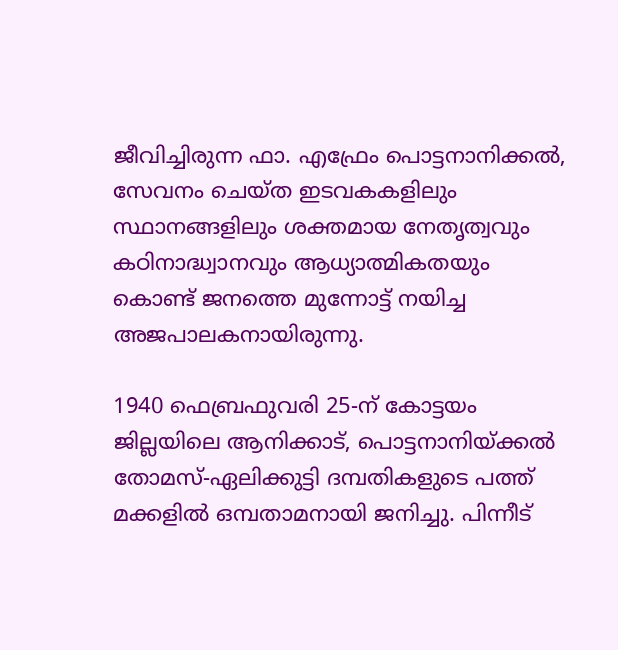ജീവിച്ചിരുന്ന ഫാ. എഫ്രേം പൊട്ടനാനിക്കല്‍, സേവനം ചെയ്ത ഇടവകകളിലും സ്ഥാനങ്ങളിലും ശക്തമായ നേതൃത്വവും കഠിനാദ്ധ്വാനവും ആധ്യാത്മികതയും കൊണ്ട് ജനത്തെ മുന്നോട്ട് നയിച്ച അജപാലകനായിരുന്നു.

1940 ഫെബ്രഫുവരി 25-ന് കോട്ടയം ജില്ലയിലെ ആനിക്കാട്, പൊട്ടനാനിയ്ക്കല്‍ തോമസ്-ഏലിക്കുട്ടി ദമ്പതികളുടെ പത്ത് മക്കളില്‍ ഒമ്പതാമനായി ജനിച്ചു. പിന്നീട്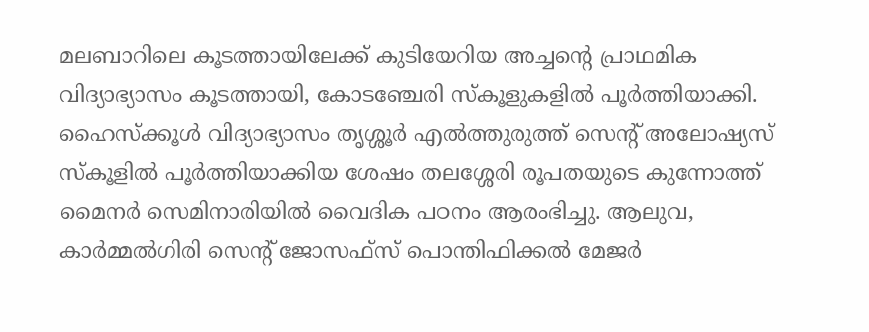മലബാറിലെ കൂടത്തായിലേക്ക് കുടിയേറിയ അച്ചന്റെ പ്രാഥമിക വിദ്യാഭ്യാസം കൂടത്തായി, കോടഞ്ചേരി സ്‌കൂളുകളില്‍ പൂര്‍ത്തിയാക്കി. ഹൈസ്‌ക്കൂള്‍ വിദ്യാഭ്യാസം തൃശ്ശൂര്‍ എല്‍ത്തുരുത്ത് സെന്റ് അലോഷ്യസ് സ്‌കൂളില്‍ പൂര്‍ത്തിയാക്കിയ ശേഷം തലശ്ശേരി രൂപതയുടെ കുന്നോത്ത് മൈനര്‍ സെമിനാരിയില്‍ വൈദിക പഠനം ആരംഭിച്ചു. ആലുവ, കാര്‍മ്മല്‍ഗിരി സെന്റ് ജോസഫ്‌സ് പൊന്തിഫിക്കല്‍ മേജര്‍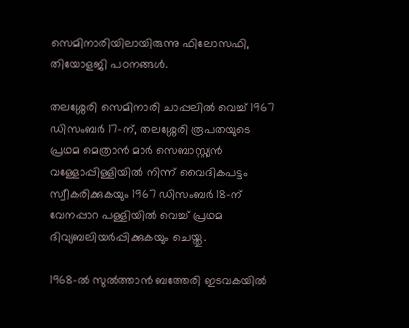സെമിനാരിയിലായിരുന്നു ഫിലോസഫി, തിയോളജി പഠനങ്ങള്‍.

തലശ്ശേരി സെമിനാരി ചാപ്പലില്‍ വെച്ച് 1967 ഡിസംബര്‍ 17-ന്, തലശ്ശേരി രൂപതയുടെ പ്രഥമ മെത്രാന്‍ മാര്‍ സെബാസ്റ്റ്യന്‍ വള്ളോപ്പിള്ളിയില്‍ നിന്ന് വൈദികപട്ടം സ്വീകരിക്കുകയും 1967 ഡിസംബര്‍ 18-ന് വേനപ്പാറ പള്ളിയില്‍ വെച്ച് പ്രഥമ ദിവ്യബലിയര്‍പ്പിക്കുകയും ചെയ്തു.

1968-ല്‍ സുല്‍ത്താന്‍ ബത്തേരി ഇടവകയില്‍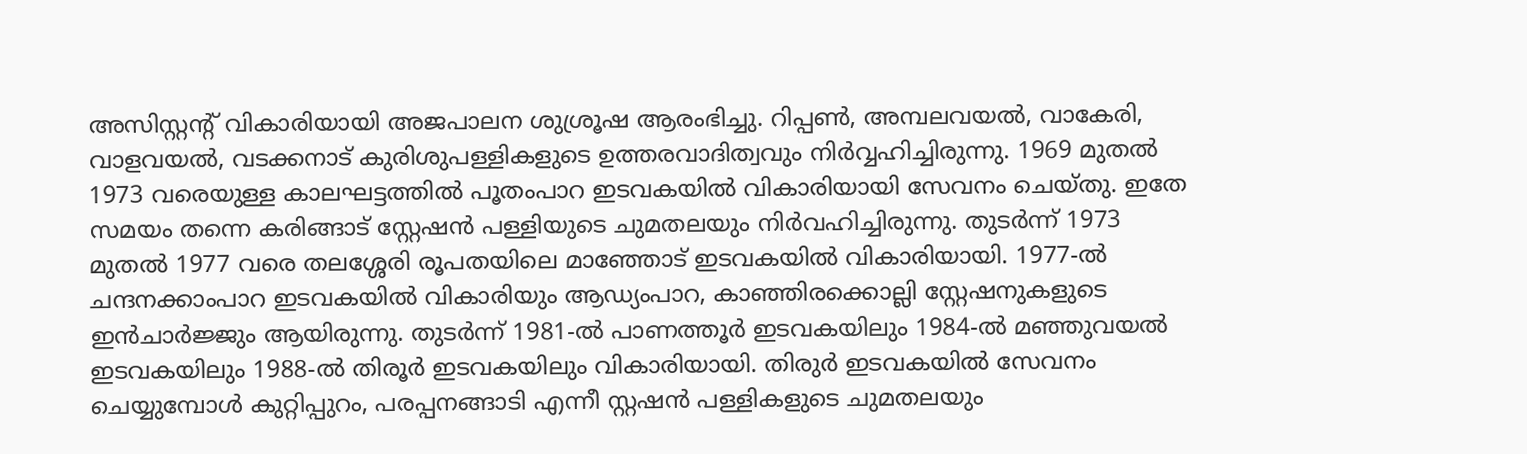അസിസ്റ്റന്റ് വികാരിയായി അജപാലന ശുശ്രൂഷ ആരംഭിച്ചു. റിപ്പണ്‍, അമ്പലവയല്‍, വാകേരി, വാളവയല്‍, വടക്കനാട് കുരിശുപള്ളികളുടെ ഉത്തരവാദിത്വവും നിര്‍വ്വഹിച്ചിരുന്നു. 1969 മുതല്‍ 1973 വരെയുള്ള കാലഘട്ടത്തില്‍ പൂതംപാറ ഇടവകയില്‍ വികാരിയായി സേവനം ചെയ്തു. ഇതേ സമയം തന്നെ കരിങ്ങാട് സ്റ്റേഷന്‍ പള്ളിയുടെ ചുമതലയും നിര്‍വഹിച്ചിരുന്നു. തുടര്‍ന്ന് 1973 മുതല്‍ 1977 വരെ തലശ്ശേരി രൂപതയിലെ മാഞ്ഞോട് ഇടവകയില്‍ വികാരിയായി. 1977-ല്‍ ചന്ദനക്കാംപാറ ഇടവകയില്‍ വികാരിയും ആഡ്യംപാറ, കാഞ്ഞിരക്കൊല്ലി സ്റ്റേഷനുകളുടെ ഇന്‍ചാര്‍ജ്ജും ആയിരുന്നു. തുടര്‍ന്ന് 1981-ല്‍ പാണത്തൂര്‍ ഇടവകയിലും 1984-ല്‍ മഞ്ഞുവയല്‍ ഇടവകയിലും 1988-ല്‍ തിരൂര്‍ ഇടവകയിലും വികാരിയായി. തിരുര്‍ ഇടവകയില്‍ സേവനം ചെയ്യുമ്പോള്‍ കുറ്റിപ്പുറം, പരപ്പനങ്ങാടി എന്നീ സ്റ്റഷന്‍ പള്ളികളുടെ ചുമതലയും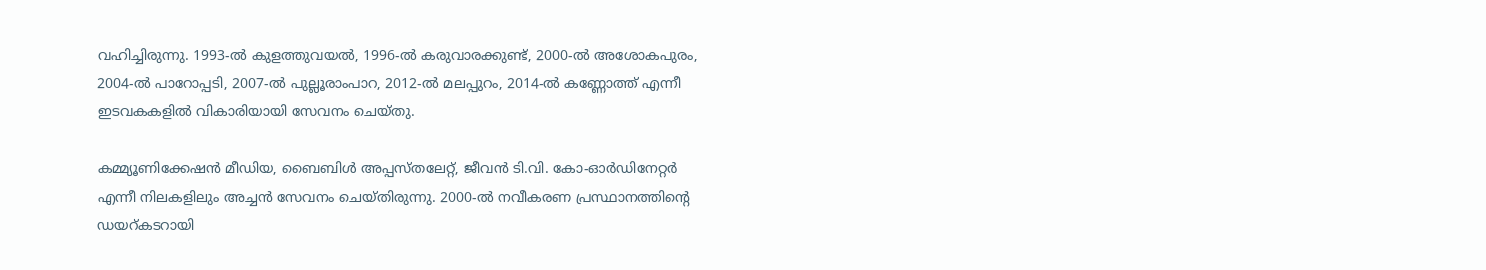വഹിച്ചിരുന്നു. 1993-ല്‍ കുളത്തുവയല്‍, 1996-ല്‍ കരുവാരക്കുണ്ട്, 2000-ല്‍ അശോകപുരം, 2004-ല്‍ പാറോപ്പടി, 2007-ല്‍ പുല്ലൂരാംപാറ, 2012-ല്‍ മലപ്പുറം, 2014-ല്‍ കണ്ണോത്ത് എന്നീ ഇടവകകളില്‍ വികാരിയായി സേവനം ചെയ്തു.

കമ്മ്യൂണിക്കേഷന്‍ മീഡിയ, ബൈബിള്‍ അപ്പസ്തലേറ്റ്, ജീവന്‍ ടി.വി. കോ-ഓര്‍ഡിനേറ്റര്‍ എന്നീ നിലകളിലും അച്ചന്‍ സേവനം ചെയ്തിരുന്നു. 2000-ല്‍ നവീകരണ പ്രസ്ഥാനത്തിന്റെ ഡയറ്കടറായി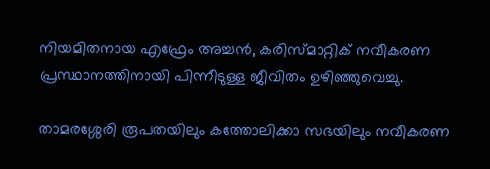നിയമിതനായ എഫ്രേം അച്ചന്‍, കരിസ്മാറ്റിക് നവീകരണ പ്രസ്ഥാനത്തിനായി പിന്നീടുള്ള ജീവിതം ഉഴിഞ്ഞുവെച്ചു.

താമരശ്ശേരി രൂപതയിലും കത്തോലിക്കാ സഭയിലും നവീകരണ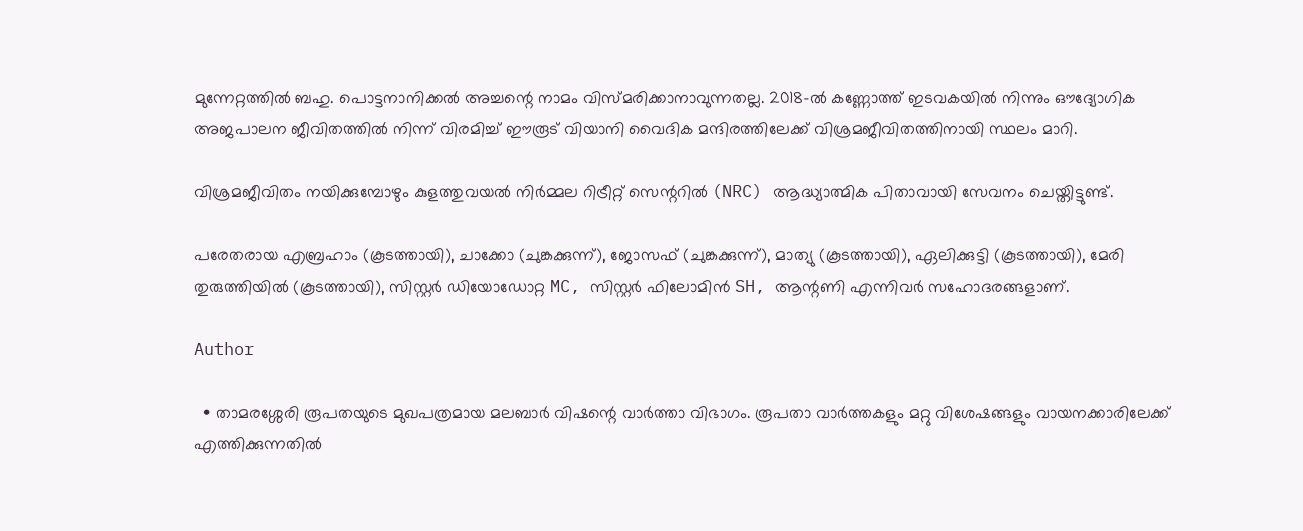മുന്നേറ്റത്തില്‍ ബഹു. പൊട്ടനാനിക്കല്‍ അച്ചന്റെ നാമം വിസ്മരിക്കാനാവുന്നതല്ല. 2018-ല്‍ കണ്ണോത്ത് ഇടവകയില്‍ നിന്നും ഔദ്യോഗിക അജപാലന ജീവിതത്തില്‍ നിന്ന് വിരമിച്ച് ഈരൂട് വിയാനി വൈദിക മന്ദിരത്തിലേക്ക് വിശ്രമജീവിതത്തിനായി സ്ഥലം മാറി.

വിശ്രമജീവിതം നയിക്കുമ്പോഴും കുളത്തുവയല്‍ നിര്‍മ്മല റിട്രീറ്റ് സെന്ററില്‍ (NRC) ആദ്ധ്യാത്മിക പിതാവായി സേവനം ചെയ്തിട്ടുണ്ട്.

പരേതരായ എബ്രഹാം (കൂടത്തായി), ചാക്കോ (ചുങ്കക്കുന്ന്), ജോസഫ് (ചുങ്കക്കുന്ന്), മാത്യു (കൂടത്തായി), ഏലിക്കുട്ടി (കൂടത്തായി), മേരി തുരുത്തിയില്‍ (കൂടത്തായി), സിസ്റ്റര്‍ ഡിയോഡോറ്റ MC, സിസ്റ്റര്‍ ഫിലോമിന്‍ SH, ആന്റണി എന്നിവര്‍ സഹോദരങ്ങളാണ്.

Author

  • താമരശ്ശേരി രൂപതയുടെ മുഖപത്രമായ മലബാര്‍ വിഷന്റെ വാര്‍ത്താ വിഭാഗം. രൂപതാ വാര്‍ത്തകളും മറ്റു വിശേഷങ്ങളും വായനക്കാരിലേക്ക് എത്തിക്കുന്നതില്‍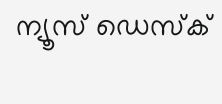ന്യൂസ് ഡെസ്‌ക്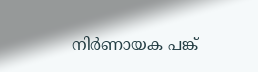നിര്‍ണായക പങ്ക്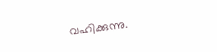വഹിക്കുന്നു.